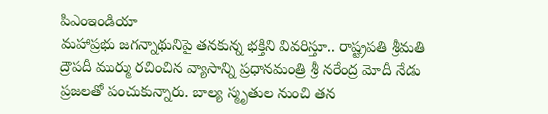పిఎంఇండియా
మహాప్రభు జగన్నాథునిపై తనకున్న భక్తిని వివరిస్తూ.. రాష్ట్రపతి శ్రీమతి ద్రౌపదీ ముర్ము రచించిన వ్యాసాన్ని ప్రధానమంత్రి శ్రీ నరేంద్ర మోదీ నేడు ప్రజలతో పంచుకున్నారు. బాల్య స్మృతుల నుంచి తన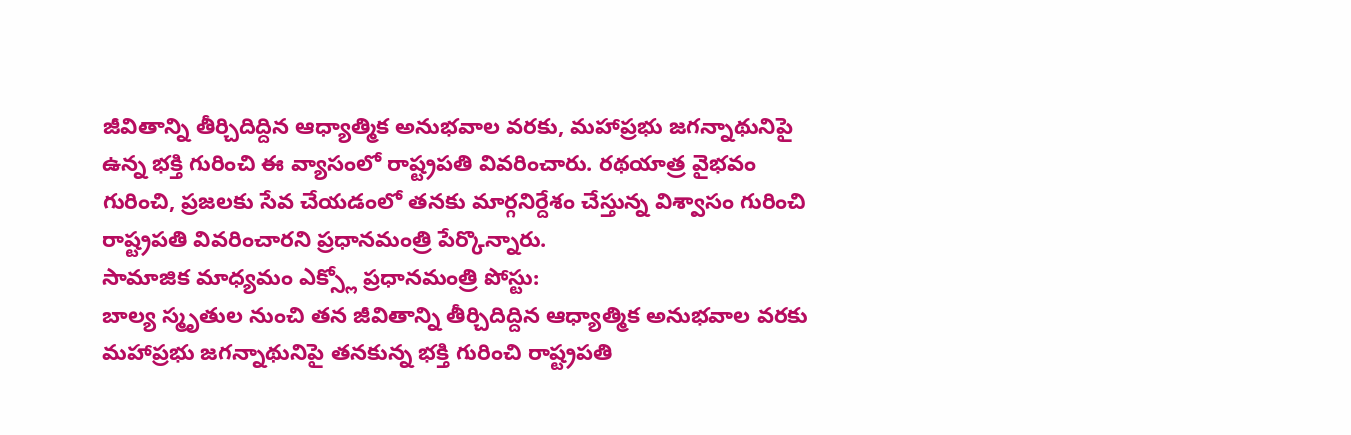జీవితాన్ని తీర్చిదిద్దిన ఆధ్యాత్మిక అనుభవాల వరకు, మహాప్రభు జగన్నాథునిపై ఉన్న భక్తి గురించి ఈ వ్యాసంలో రాష్ట్రపతి వివరించారు. రథయాత్ర వైభవం గురించి, ప్రజలకు సేవ చేయడంలో తనకు మార్గనిర్దేశం చేస్తున్న విశ్వాసం గురించి రాష్ట్రపతి వివరించారని ప్రధానమంత్రి పేర్కొన్నారు.
సామాజిక మాధ్యమం ఎక్స్లో ప్రధానమంత్రి పోస్టు:
బాల్య స్మృతుల నుంచి తన జీవితాన్ని తీర్చిదిద్దిన ఆధ్యాత్మిక అనుభవాల వరకు మహాప్రభు జగన్నాథునిపై తనకున్న భక్తి గురించి రాష్ట్రపతి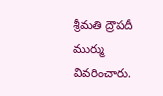శ్రీమతి ద్రౌపదీ ముర్ము వివరించారు.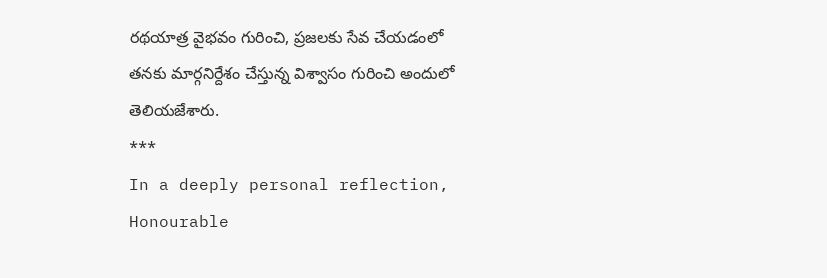రథయాత్ర వైభవం గురించి, ప్రజలకు సేవ చేయడంలో తనకు మార్గనిర్దేశం చేస్తున్న విశ్వాసం గురించి అందులో తెలియజేశారు.
***
In a deeply personal reflection, Honourable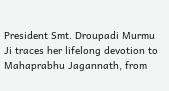President Smt. Droupadi Murmu Ji traces her lifelong devotion to Mahaprabhu Jagannath, from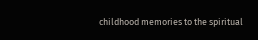childhood memories to the spiritual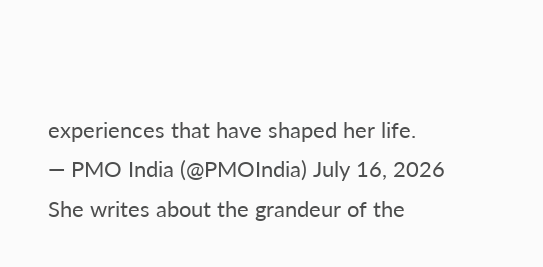experiences that have shaped her life.
— PMO India (@PMOIndia) July 16, 2026
She writes about the grandeur of the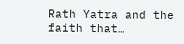Rath Yatra and the faith that…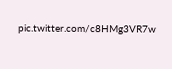pic.twitter.com/c8HMg3VR7w